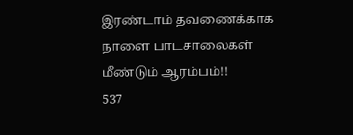இரண்டாம் தவணைக்காக நாளை பாடசாலைகள் மீண்டும் ஆரம்பம்!!
537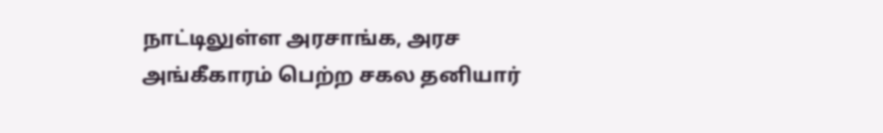நாட்டிலுள்ள அரசாங்க, அரச அங்கீகாரம் பெற்ற சகல தனியார்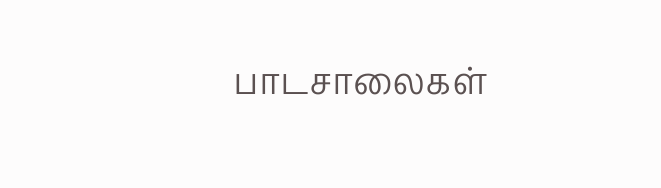பாடசாலைகள்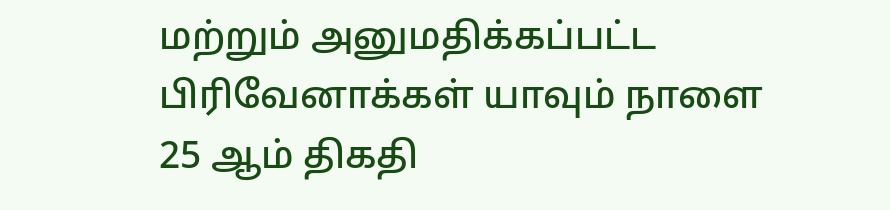மற்றும் அனுமதிக்கப்பட்ட பிரிவேனாக்கள் யாவும் நாளை 25 ஆம் திகதி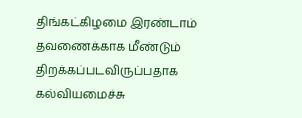திங்கட்கிழமை இரண்டாம் தவணைக்காக மீண்டும் திறக்கப்படவிருப்பதாக கல்வியமைச்சு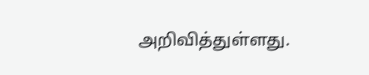அறிவித்துள்ளது.